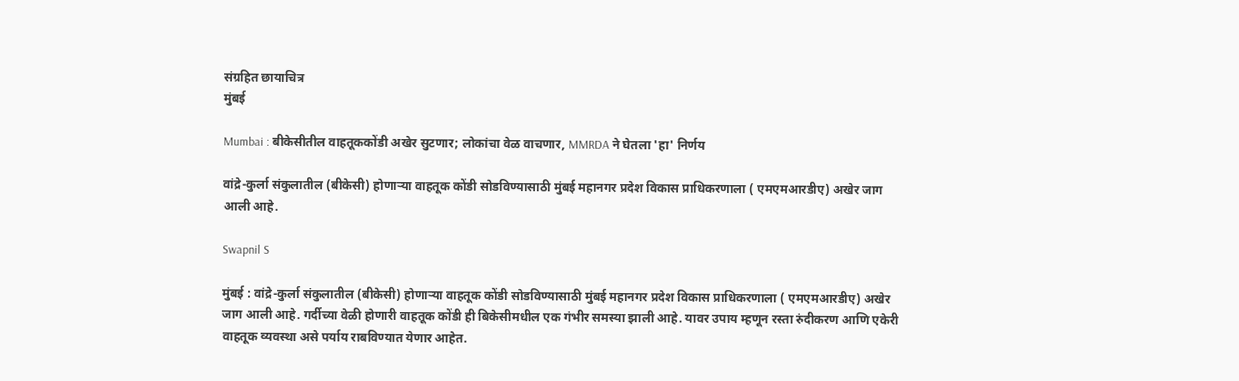संग्रहित छायाचित्र
मुंबई

Mumbai : बीकेसीतील वाहतूककोंडी अखेर सुटणार; लोकांचा वेळ वाचणार, MMRDA ने घेतला 'हा' निर्णय

वांद्रे-कुर्ला संकुलातील (बीकेसी) होणाऱ्या वाहतूक कोंडी सोडविण्यासाठी मुंबई महानगर प्रदेश विकास प्राधिकरणाला ( एमएमआरडीए) अखेर जाग आली आहे.

Swapnil S

मुंबई : वांद्रे-कुर्ला संकुलातील (बीकेसी) होणाऱ्या वाहतूक कोंडी सोडविण्यासाठी मुंबई महानगर प्रदेश विकास प्राधिकरणाला ( एमएमआरडीए) अखेर जाग आली आहे. गर्दीच्या वेळी होणारी वाहतूक कोंडी ही बिकेसीमधील एक गंभीर समस्या झाली आहे. यावर उपाय म्हणून रस्ता रुंदीकरण आणि एकेरी वाहतूक व्यवस्था असे पर्याय राबविण्यात येणार आहेत.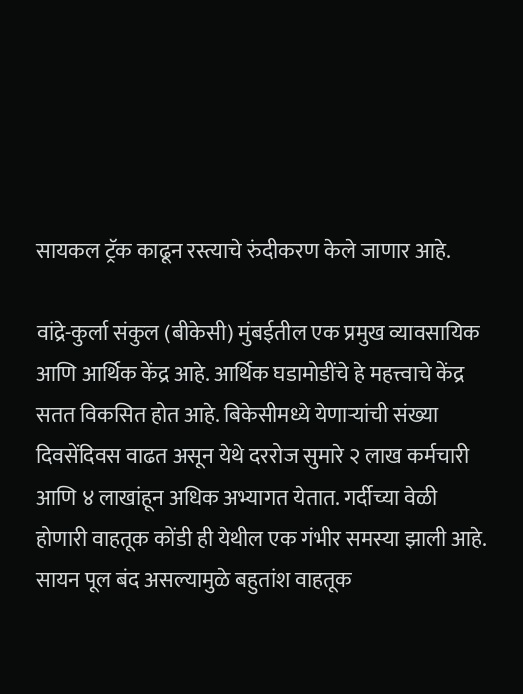सायकल ट्रॅक काढून रस्त्याचे रुंदीकरण केले जाणार आहे.

वांद्रे-कुर्ला संकुल (बीकेसी) मुंबईतील एक प्रमुख व्यावसायिक आणि आर्थिक केंद्र आहे. आर्थिक घडामोडींचे हे महत्त्वाचे केंद्र सतत विकसित होत आहे. बिकेसीमध्ये येणाऱ्यांची संख्या दिवसेंदिवस वाढत असून येथे दररोज सुमारे २ लाख कर्मचारी आणि ४ लाखांहून अधिक अभ्यागत येतात. गर्दीच्या वेळी होणारी वाहतूक कोंडी ही येथील एक गंभीर समस्या झाली आहे. सायन पूल बंद असल्यामुळे बहुतांश वाहतूक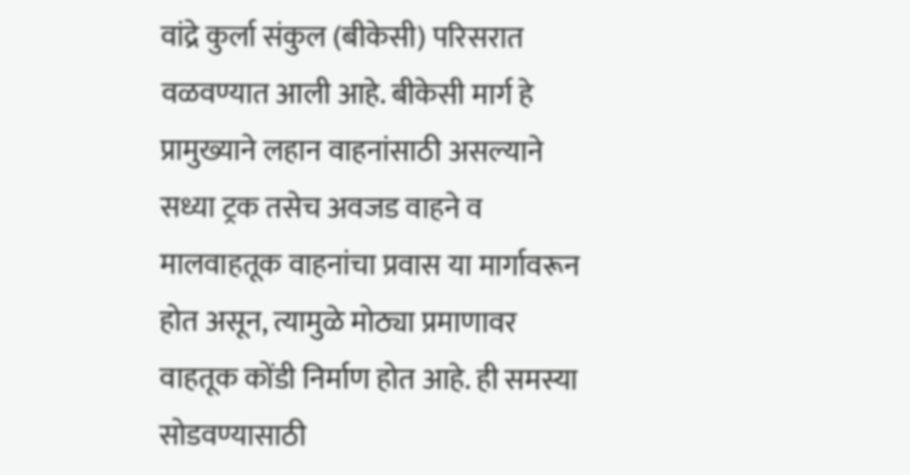वांद्रे कुर्ला संकुल (बीकेसी) परिसरात वळवण्यात आली आहे. बीकेसी मार्ग हे प्रामुख्याने लहान वाहनांसाठी असल्याने सध्या ट्रक तसेच अवजड वाहने व मालवाहतूक वाहनांचा प्रवास या मार्गावरून होत असून, त्यामुळे मोठ्या प्रमाणावर वाहतूक कोंडी निर्माण होत आहे. ही समस्या सोडवण्यासाठी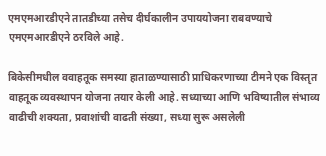एमएमआरडीएने तातडीच्या तसेच दीर्घकालीन उपाययोजना राबवण्याचे एमएमआरडीएने ठरविले आहे.

बिकेसीमधील ववाहतूक समस्या हाताळण्यासाठी प्राधिकरणाच्या टीमने एक विस्तृत वाहतूक व्यवस्थापन योजना तयार केली आहे. सध्याच्या आणि भविष्यातील संभाव्य वाढीची शक्यता, प्रवाशांची वाढती संख्या, सध्या सुरू असलेली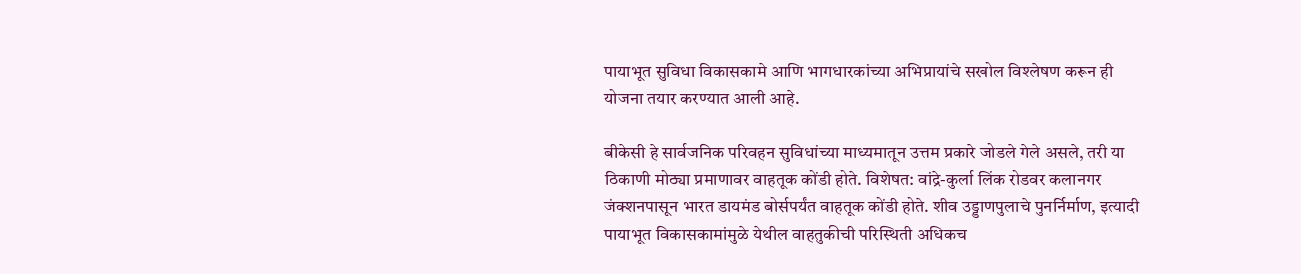पायाभूत सुविधा विकासकामे आणि भागधारकांच्या अभिप्रायांचे सखोल विश्लेषण करून ही योजना तयार करण्यात आली आहे.

बीकेसी हे सार्वजनिक परिवहन सुविधांच्या माध्यमातून उत्तम प्रकारे जोडले गेले असले, तरी या ठिकाणी मोठ्या प्रमाणावर वाहतूक कोंडी होते. विशेषत: वांद्रे-कुर्ला लिंक रोडवर कलानगर जंक्शनपासून भारत डायमंड बोर्सपर्यंत वाहतूक कोंडी होते. शीव उड्डाणपुलाचे पुनर्निर्माण, इत्यादी पायाभूत विकासकामांमुळे येथील वाहतुकीची परिस्थिती अधिकच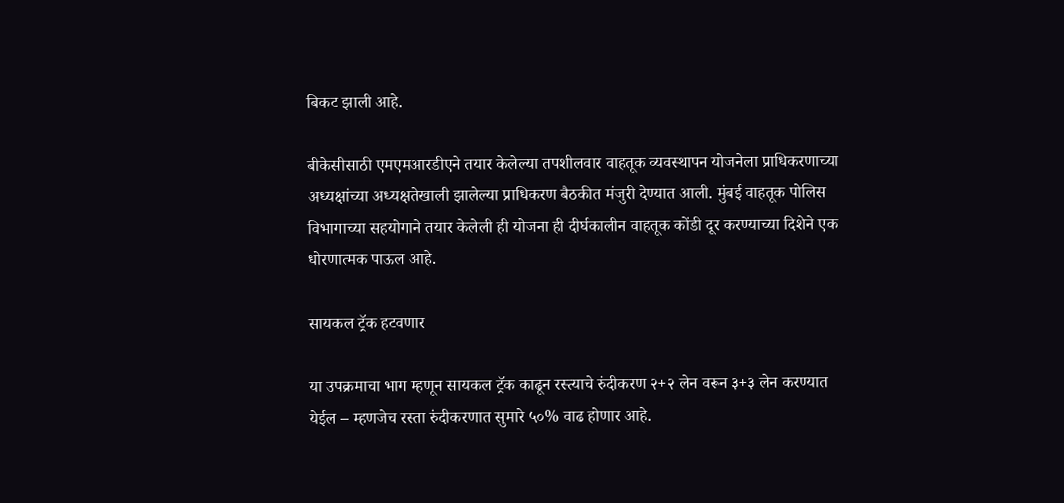बिकट झाली आहे.

बीकेसीसाठी एमएमआरडीएने तयार केलेल्या तपशीलवार वाहतूक व्यवस्थापन योजनेला प्राधिकरणाच्या अध्यक्षांच्या अध्यक्षतेखाली झालेल्या प्राधिकरण बैठकीत मंजुरी देण्यात आली. मुंबई वाहतूक पोलिस विभागाच्या सहयोगाने तयार केलेली ही योजना ही दीर्घकालीन वाहतूक कोंडी दूर करण्याच्या दिशेने एक धोरणात्मक पाऊल आहे.

सायकल ट्रॅक हटवणार

या उपक्रमाचा भाग म्हणून सायकल ट्रॅक काढून रस्त्याचे रुंदीकरण २+२ लेन वरून ३+३ लेन करण्यात येईल – म्हणजेच रस्ता रुंदीकरणात सुमारे ५०% वाढ होणार आहे.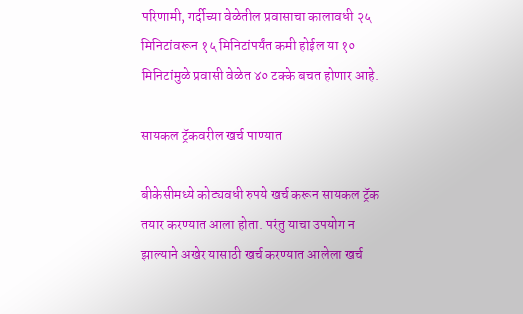परिणामी, गर्दीच्या वेळेतील प्रवासाचा कालावधी २५ मिनिटांवरून १५ मिनिटांपर्यंत कमी होईल या १० मिनिटांमुळे प्रवासी वेळेत ४० टक्के बचत होणार आहे.

सायकल ट्रॅकवरील खर्च पाण्यात

बीकेसीमध्ये कोट्यवधी रुपये खर्च करून सायकल ट्रॅक तयार करण्यात आला होता. परंतु याचा उपयोग न झाल्याने अखेर यासाठी खर्च करण्यात आलेला खर्च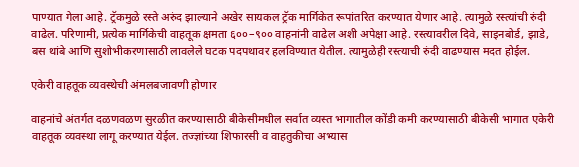पाण्यात गेला आहे. ट्रॅकमुळे रस्ते अरुंद झाल्याने अखेर सायकल ट्रॅक मार्गिकेत रूपांतरित करण्यात येणार आहे. त्यामुळे रस्त्यांची रुंदी वाढेल. परिणामी, प्रत्येक मार्गिकेची वाहतूक क्षमता ६००–९०० वाहनांनी वाढेल अशी अपेक्षा आहे. रस्त्यावरील दिवे, साइनबोर्ड, झाडे, बस थांबे आणि सुशोभीकरणासाठी लावलेले घटक पदपथावर हलविण्यात येतील. त्यामुळेही रस्त्याची रुंदी वाढण्यास मदत होईल.

एकेरी वाहतूक व्यवस्थेची अंमलबजावणी होणार

वाहनांचे अंतर्गत दळणवळण सुरळीत करण्यासाठी बीकेसीमधील सर्वात व्यस्त भागातील कोंडी कमी करण्यासाठी बीकेसी भागात एकेरी वाहतूक व्यवस्था लागू करण्यात येईल. तज्ज्ञांच्या शिफारसी व वाहतुकीचा अभ्यास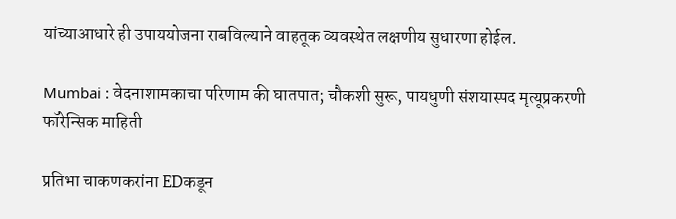यांच्याआधारे ही उपाययोजना राबविल्याने वाहतूक व्यवस्थेत लक्षणीय सुधारणा होईल.

Mumbai : वेदनाशामकाचा परिणाम की घातपात; चौकशी सुरू, पायधुणी संशयास्पद मृत्यूप्रकरणी फॉरेन्सिक माहिती

प्रतिभा चाकणकरांना EDकडून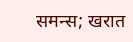समन्स; खरात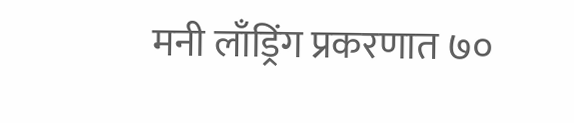मनी लाँड्रिंग प्रकरणात ७०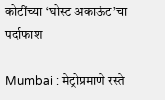कोटींच्या ‘घोस्ट अकाऊंट’चा पर्दाफाश

Mumbai : मेट्रोप्रमाणे रस्ते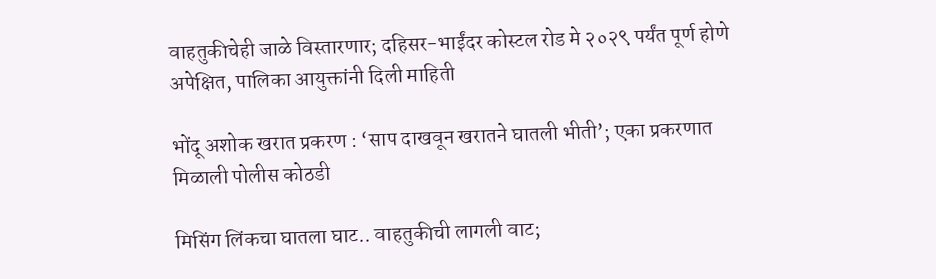वाहतुकीचेही जाळे विस्तारणार; दहिसर-भाईंदर कोस्टल रोड मे २०२९ पर्यंत पूर्ण होणे अपेक्षित, पालिका आयुक्तांनी दिली माहिती

भोंदू अशोक खरात प्रकरण : ‘साप दाखवून खरातने घातली भीती’; एका प्रकरणात मिळाली पोलीस कोठडी

मिसिंग लिंकचा घातला घाट.. वाहतुकीची लागली वाट;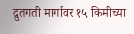द्रुतगती मार्गावर १५ किमीच्या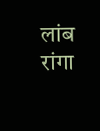लांब रांगा